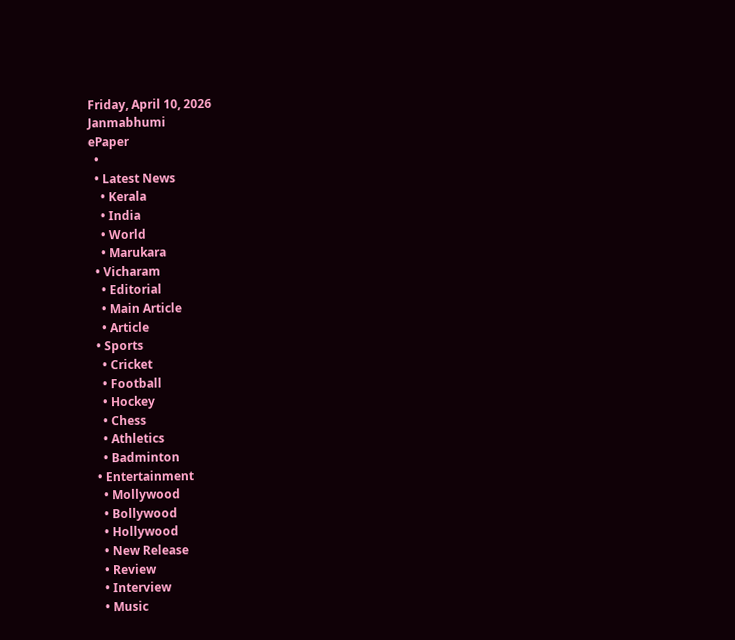Friday, April 10, 2026
Janmabhumi
ePaper
  •
  • Latest News
    • Kerala
    • India
    • World
    • Marukara
  • Vicharam
    • Editorial
    • Main Article
    • Article
  • Sports
    • Cricket
    • Football
    • Hockey
    • Chess
    • Athletics
    • Badminton
  • Entertainment
    • Mollywood
    • Bollywood
    • Hollywood
    • New Release
    • Review
    • Interview
    • Music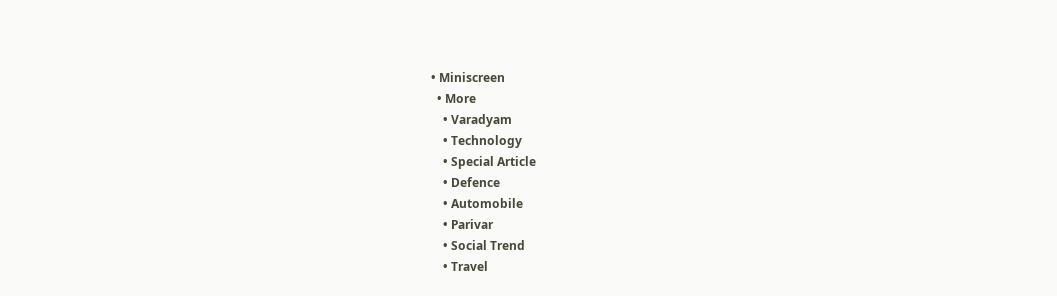• Miniscreen
  • More
    • Varadyam
    • Technology
    • Special Article
    • Defence
    • Automobile
    • Parivar
    • Social Trend
    • Travel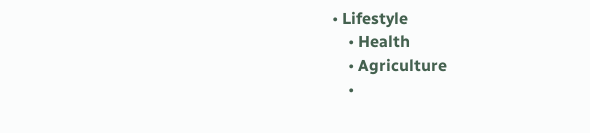• Lifestyle
    • Health
    • Agriculture
    •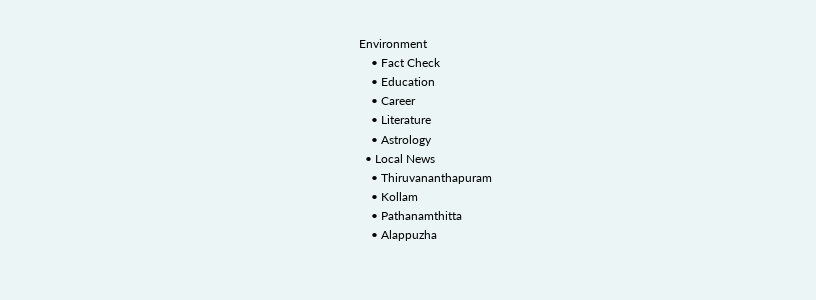Environment
    • Fact Check
    • Education
    • Career
    • Literature
    • Astrology
  • Local News
    • Thiruvananthapuram
    • Kollam
    • Pathanamthitta
    • Alappuzha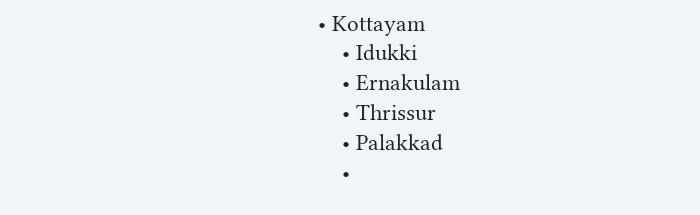• Kottayam
    • Idukki
    • Ernakulam
    • Thrissur
    • Palakkad
    •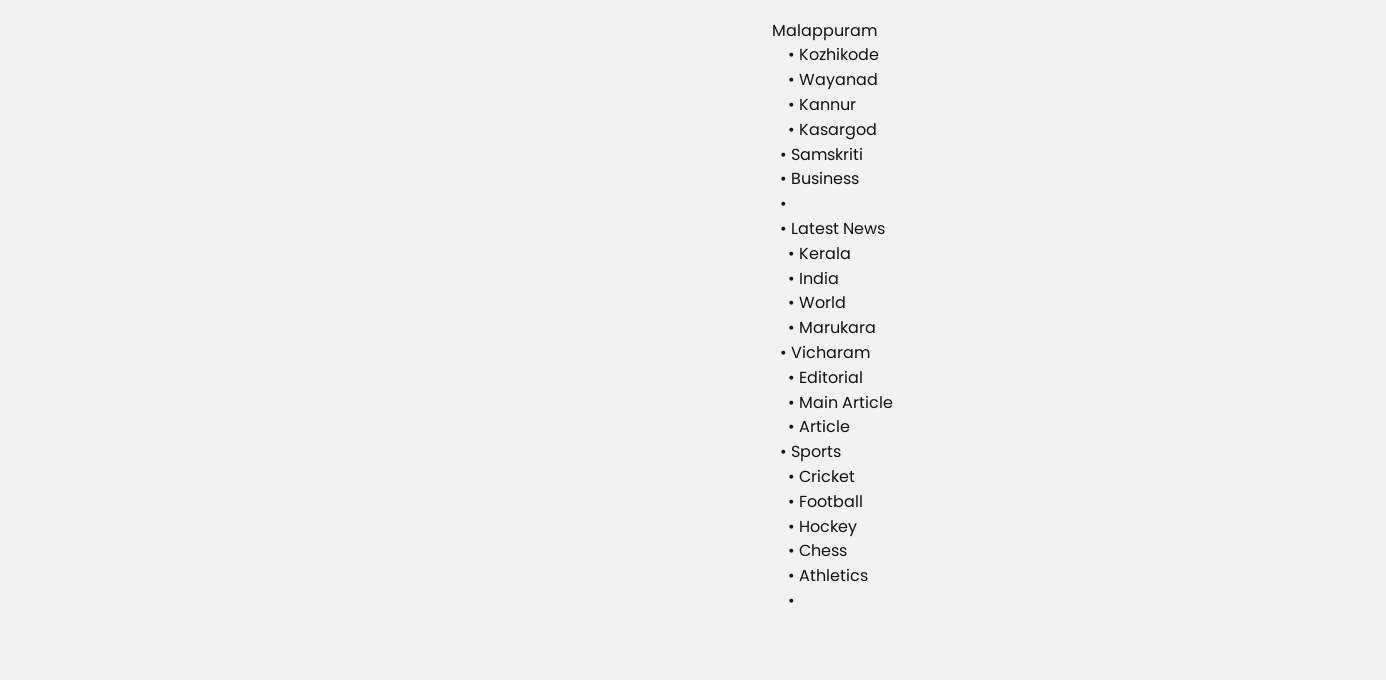Malappuram
    • Kozhikode
    • Wayanad
    • Kannur
    • Kasargod
  • Samskriti
  • Business
  •
  • Latest News
    • Kerala
    • India
    • World
    • Marukara
  • Vicharam
    • Editorial
    • Main Article
    • Article
  • Sports
    • Cricket
    • Football
    • Hockey
    • Chess
    • Athletics
    •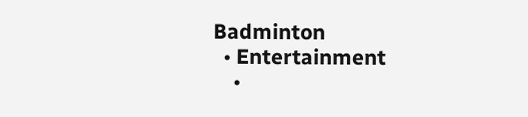Badminton
  • Entertainment
    •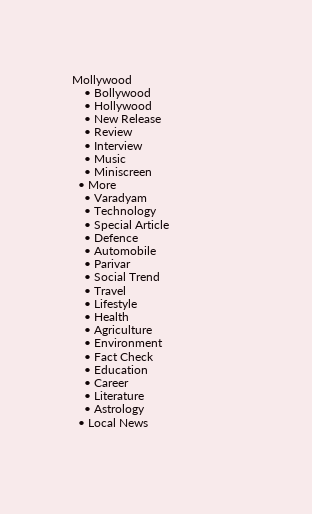Mollywood
    • Bollywood
    • Hollywood
    • New Release
    • Review
    • Interview
    • Music
    • Miniscreen
  • More
    • Varadyam
    • Technology
    • Special Article
    • Defence
    • Automobile
    • Parivar
    • Social Trend
    • Travel
    • Lifestyle
    • Health
    • Agriculture
    • Environment
    • Fact Check
    • Education
    • Career
    • Literature
    • Astrology
  • Local News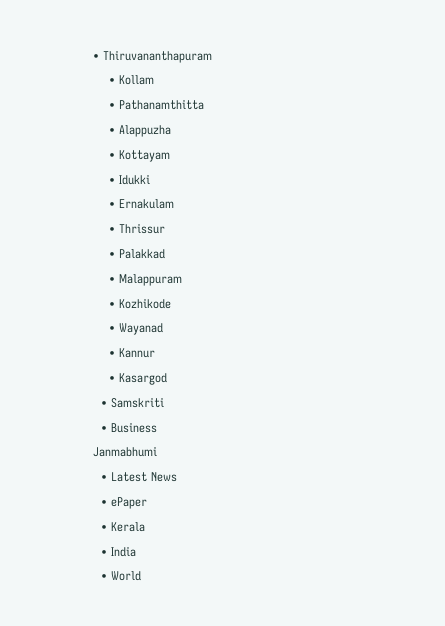• Thiruvananthapuram
    • Kollam
    • Pathanamthitta
    • Alappuzha
    • Kottayam
    • Idukki
    • Ernakulam
    • Thrissur
    • Palakkad
    • Malappuram
    • Kozhikode
    • Wayanad
    • Kannur
    • Kasargod
  • Samskriti
  • Business
Janmabhumi
  • Latest News
  • ePaper
  • Kerala
  • India
  • World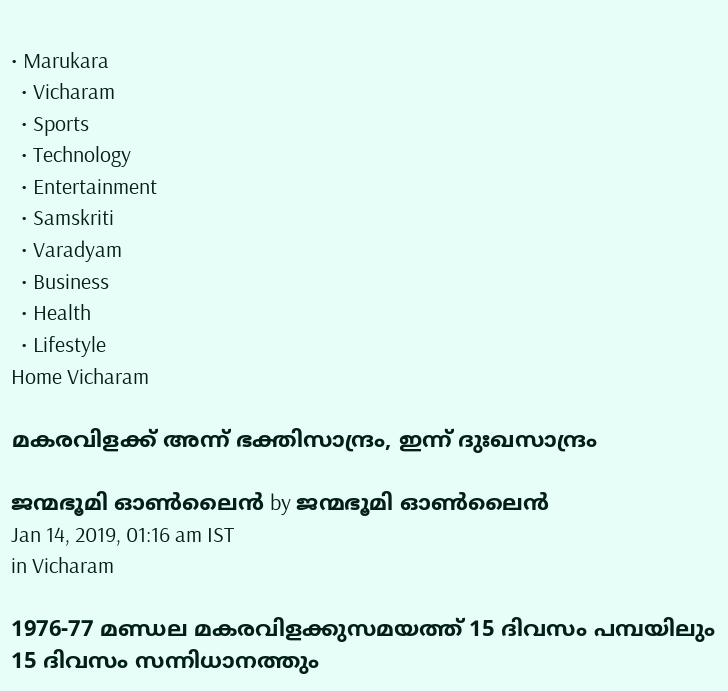• Marukara
  • Vicharam
  • Sports
  • Technology
  • Entertainment
  • Samskriti
  • Varadyam
  • Business
  • Health
  • Lifestyle
Home Vicharam

മകരവിളക്ക് അന്ന് ഭക്തിസാന്ദ്രം, ഇന്ന് ദുഃഖസാന്ദ്രം

ജന്മഭൂമി ഓണ്‍ലൈന്‍ by ജന്മഭൂമി ഓണ്‍ലൈന്‍
Jan 14, 2019, 01:16 am IST
in Vicharam

1976-77 മണ്ഡല മകരവിളക്കുസമയത്ത് 15 ദിവസം പമ്പയിലും 15 ദിവസം സന്നിധാനത്തും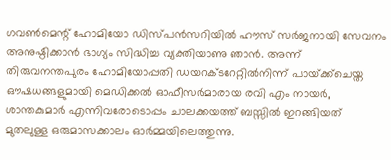ഗവണ്‍മെന്റ് ഹോമിയോ ഡിസ്പന്‍സറിയില്‍ ഹൗസ് സര്‍ജനായി സേവനം അനുഷ്ഠിക്കാന്‍ ഭാഗ്യം സിദ്ധിച്ച വ്യക്തിയാണു ഞാന്‍. അന്ന് തിരുവനന്തപുരം ഹോമിയോപ്പതി ഡയറക്ടറേറ്റില്‍നിന്ന് പായ്‌ക്ക്‌ചെയ്ത ഔഷധങ്ങളുമായി മെഡിക്കല്‍ ഓഫീസര്‍മാരായ രവി എം നായര്‍, ശാന്തകുമാര്‍ എന്നിവരോടൊപ്പം ചാലക്കയത്ത് ബസ്സില്‍ ഇറങ്ങിയത് മുതലുള്ള ഒരുമാസക്കാലം ഓര്‍മ്മയിലെത്തുന്നു.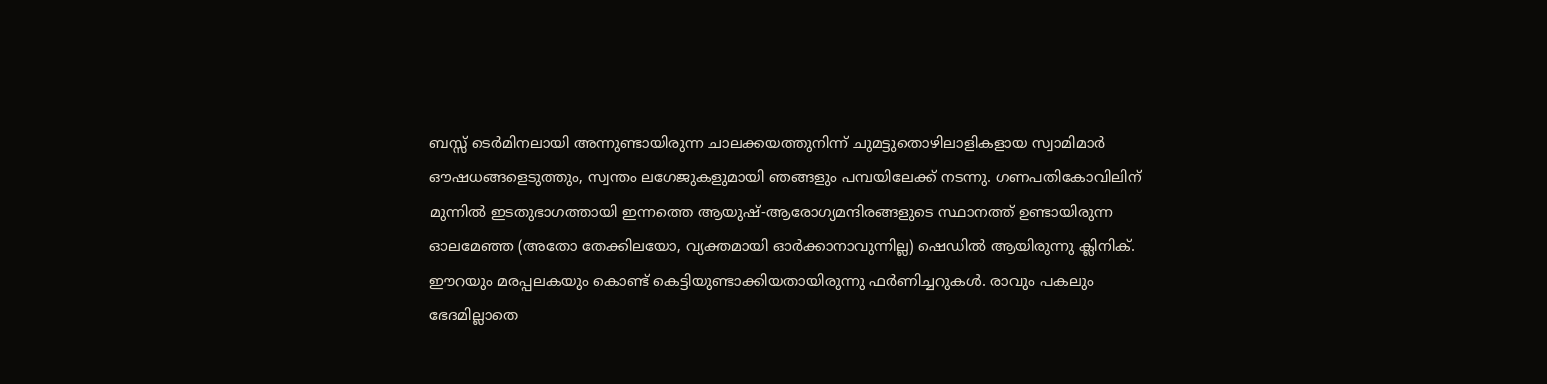ബസ്സ് ടെര്‍മിനലായി അന്നുണ്ടായിരുന്ന ചാലക്കയത്തുനിന്ന് ചുമട്ടുതൊഴിലാളികളായ സ്വാമിമാര്‍ ഔഷധങ്ങളെടുത്തും, സ്വന്തം ലഗേജുകളുമായി ഞങ്ങളും പമ്പയിലേക്ക് നടന്നു. ഗണപതികോവിലിന് മുന്നില്‍ ഇടതുഭാഗത്തായി ഇന്നത്തെ ആയുഷ്-ആരോഗ്യമന്ദിരങ്ങളുടെ സ്ഥാനത്ത് ഉണ്ടായിരുന്ന ഓലമേഞ്ഞ (അതോ തേക്കിലയോ, വ്യക്തമായി ഓര്‍ക്കാനാവുന്നില്ല) ഷെഡില്‍ ആയിരുന്നു ക്ലിനിക്. ഈറയും മരപ്പലകയും കൊണ്ട് കെട്ടിയുണ്ടാക്കിയതായിരുന്നു ഫര്‍ണിച്ചറുകള്‍. രാവും പകലും ഭേദമില്ലാതെ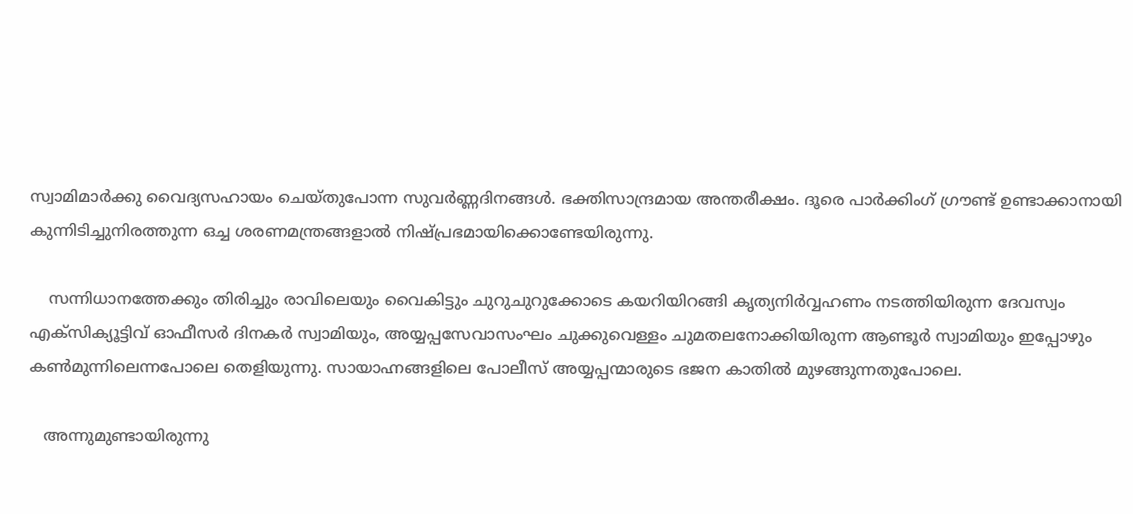സ്വാമിമാര്‍ക്കു വൈദ്യസഹായം ചെയ്തുപോന്ന സുവര്‍ണ്ണദിനങ്ങള്‍. ഭക്തിസാന്ദ്രമായ അന്തരീക്ഷം. ദൂരെ പാര്‍ക്കിംഗ് ഗ്രൗണ്ട് ഉണ്ടാക്കാനായി കുന്നിടിച്ചുനിരത്തുന്ന ഒച്ച ശരണമന്ത്രങ്ങളാല്‍ നിഷ്പ്രഭമായിക്കൊണ്ടേയിരുന്നു.

    സന്നിധാനത്തേക്കും തിരിച്ചും രാവിലെയും വൈകിട്ടും ചുറുചുറുക്കോടെ കയറിയിറങ്ങി കൃത്യനിര്‍വ്വഹണം നടത്തിയിരുന്ന ദേവസ്വം എക്‌സിക്യൂട്ടിവ് ഓഫീസര്‍ ദിനകര്‍ സ്വാമിയും, അയ്യപ്പസേവാസംഘം ചുക്കുവെള്ളം ചുമതലനോക്കിയിരുന്ന ആണ്ടൂര്‍ സ്വാമിയും ഇപ്പോഴും കണ്‍മുന്നിലെന്നപോലെ തെളിയുന്നു. സായാഹ്നങ്ങളിലെ പോലീസ് അയ്യപ്പന്മാരുടെ ഭജന കാതില്‍ മുഴങ്ങുന്നതുപോലെ.

   അന്നുമുണ്ടായിരുന്നു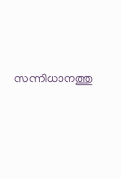സന്നിധാനത്തു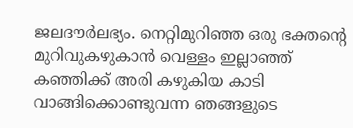ജലദൗര്‍ലഭ്യം. നെറ്റിമുറിഞ്ഞ ഒരു ഭക്തന്റെ മുറിവുകഴുകാന്‍ വെള്ളം ഇല്ലാഞ്ഞ് കഞ്ഞിക്ക് അരി കഴുകിയ കാടി വാങ്ങിക്കൊണ്ടുവന്ന ഞങ്ങളുടെ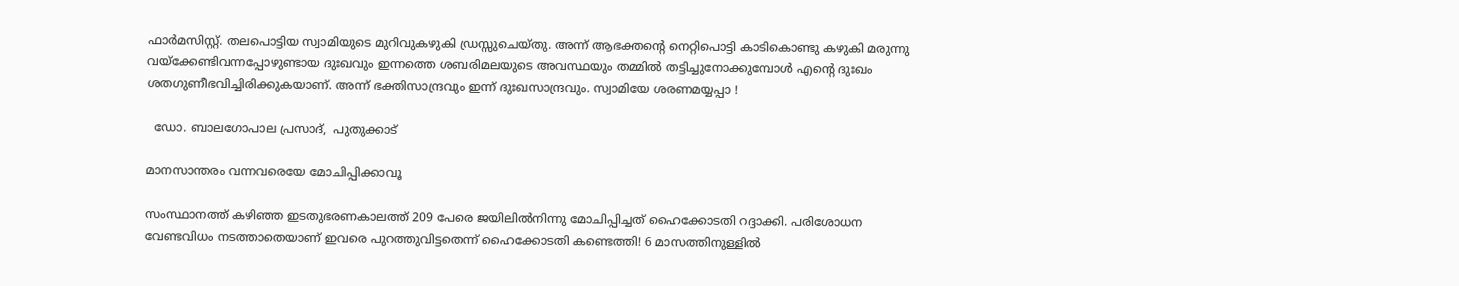ഫാര്‍മസിസ്റ്റ്. തലപൊട്ടിയ സ്വാമിയുടെ മുറിവുകഴുകി ഡ്രസ്സുചെയ്തു. അന്ന് ആഭക്തന്റെ നെറ്റിപൊട്ടി കാടികൊണ്ടു കഴുകി മരുന്നു വയ്‌ക്കേണ്ടിവന്നപ്പോഴുണ്ടായ ദുഃഖവും ഇന്നത്തെ ശബരിമലയുടെ അവസ്ഥയും തമ്മില്‍ തട്ടിച്ചുനോക്കുമ്പോള്‍ എന്റെ ദുഃഖം ശതഗുണീഭവിച്ചിരിക്കുകയാണ്. അന്ന് ഭക്തിസാന്ദ്രവും ഇന്ന് ദുഃഖസാന്ദ്രവും. സ്വാമിയേ ശരണമയ്യപ്പാ !

  ഡോ. ബാലഗോപാല പ്രസാദ്,  പുതുക്കാട്

മാനസാന്തരം വന്നവരെയേ മോചിപ്പിക്കാവൂ

സംസ്ഥാനത്ത് കഴിഞ്ഞ ഇടതുഭരണകാലത്ത് 209 പേരെ ജയിലില്‍നിന്നു മോചിപ്പിച്ചത് ഹൈക്കോടതി റദ്ദാക്കി. പരിശോധന വേണ്ടവിധം നടത്താതെയാണ് ഇവരെ പുറത്തുവിട്ടതെന്ന് ഹൈക്കോടതി കണ്ടെത്തി! 6 മാസത്തിനുള്ളില്‍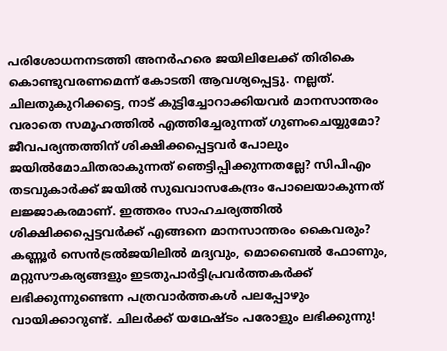പരിശോധനനടത്തി അനര്‍ഹരെ ജയിലിലേക്ക് തിരികെ കൊണ്ടുവരണമെന്ന് കോടതി ആവശ്യപ്പെട്ടു. നല്ലത്. ചിലതുകുറിക്കട്ടെ, നാട് കുട്ടിച്ചോറാക്കിയവര്‍ മാനസാന്തരം വരാതെ സമൂഹത്തില്‍ എത്തിച്ചേരുന്നത് ഗുണംചെയ്യുമോ? ജീവപര്യന്തത്തിന് ശിക്ഷിക്കപ്പെട്ടവര്‍ പോലും ജയില്‍മോചിതരാകുന്നത് ഞെട്ടിപ്പിക്കുന്നതല്ലേ? സിപിഎം തടവുകാര്‍ക്ക് ജയില്‍ സുഖവാസകേന്ദ്രം പോലെയാകുന്നത് ലജ്ജാകരമാണ്. ഇത്തരം സാഹചര്യത്തില്‍ ശിക്ഷിക്കപ്പെട്ടവര്‍ക്ക് എങ്ങനെ മാനസാന്തരം കൈവരും? കണ്ണൂര്‍ സെന്‍ട്രല്‍ജയിലില്‍ മദ്യവും, മൊബൈല്‍ ഫോണും, മറ്റുസൗകര്യങ്ങളും ഇടതുപാര്‍ട്ടിപ്രവര്‍ത്തകര്‍ക്ക് ലഭിക്കുന്നുണ്ടെന്ന പത്രവാര്‍ത്തകള്‍ പലപ്പോഴും വായിക്കാറുണ്ട്. ചിലര്‍ക്ക് യഥേഷ്ടം പരോളും ലഭിക്കുന്നു!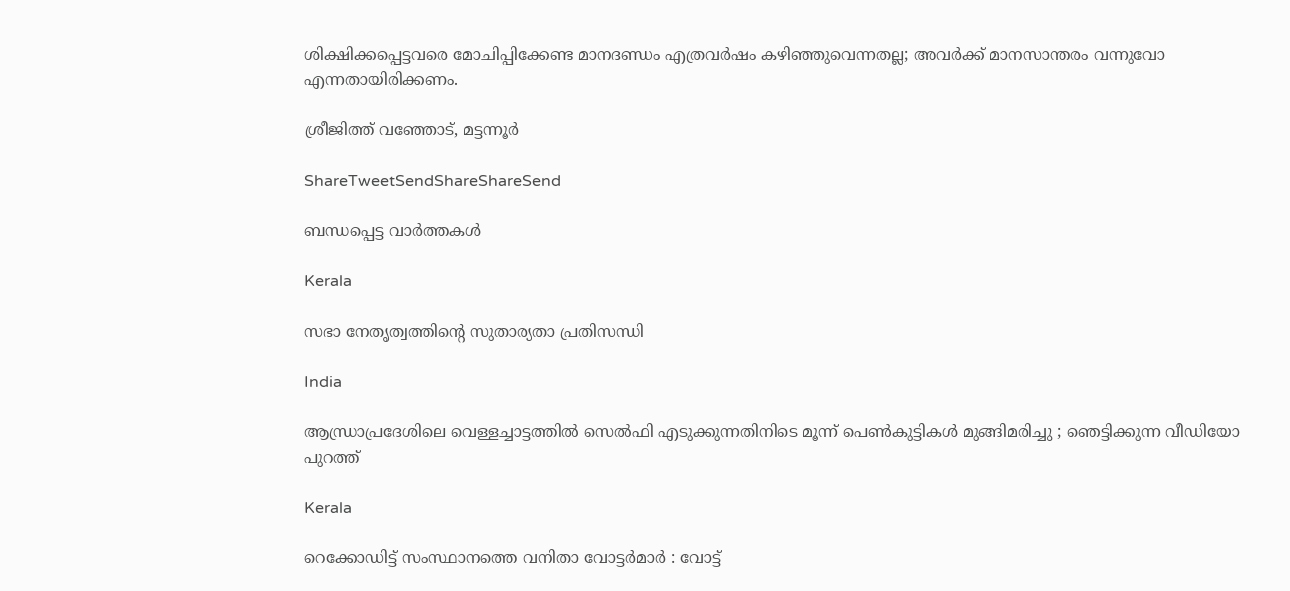ശിക്ഷിക്കപ്പെട്ടവരെ മോചിപ്പിക്കേണ്ട മാനദണ്ഡം എത്രവര്‍ഷം കഴിഞ്ഞുവെന്നതല്ല; അവര്‍ക്ക് മാനസാന്തരം വന്നുവോ എന്നതായിരിക്കണം.

ശ്രീജിത്ത് വഞ്ഞോട്, മട്ടന്നൂര്‍

ShareTweetSendShareShareSend

ബന്ധപ്പെട്ട വാര്‍ത്തകള്‍

Kerala

സഭാ നേതൃത്വത്തിന്റെ സുതാര്യതാ പ്രതിസന്ധി

India

ആന്ധ്രാപ്രദേശിലെ വെള്ളച്ചാട്ടത്തിൽ സെൽഫി എടുക്കുന്നതിനിടെ മൂന്ന് പെൺകുട്ടികൾ മുങ്ങിമരിച്ചു ; ഞെട്ടിക്കുന്ന വീഡിയോ പുറത്ത്

Kerala

റെക്കോഡിട്ട് സംസ്ഥാനത്തെ വനിതാ വോട്ടര്‍മാര്‍ : വോട്ട്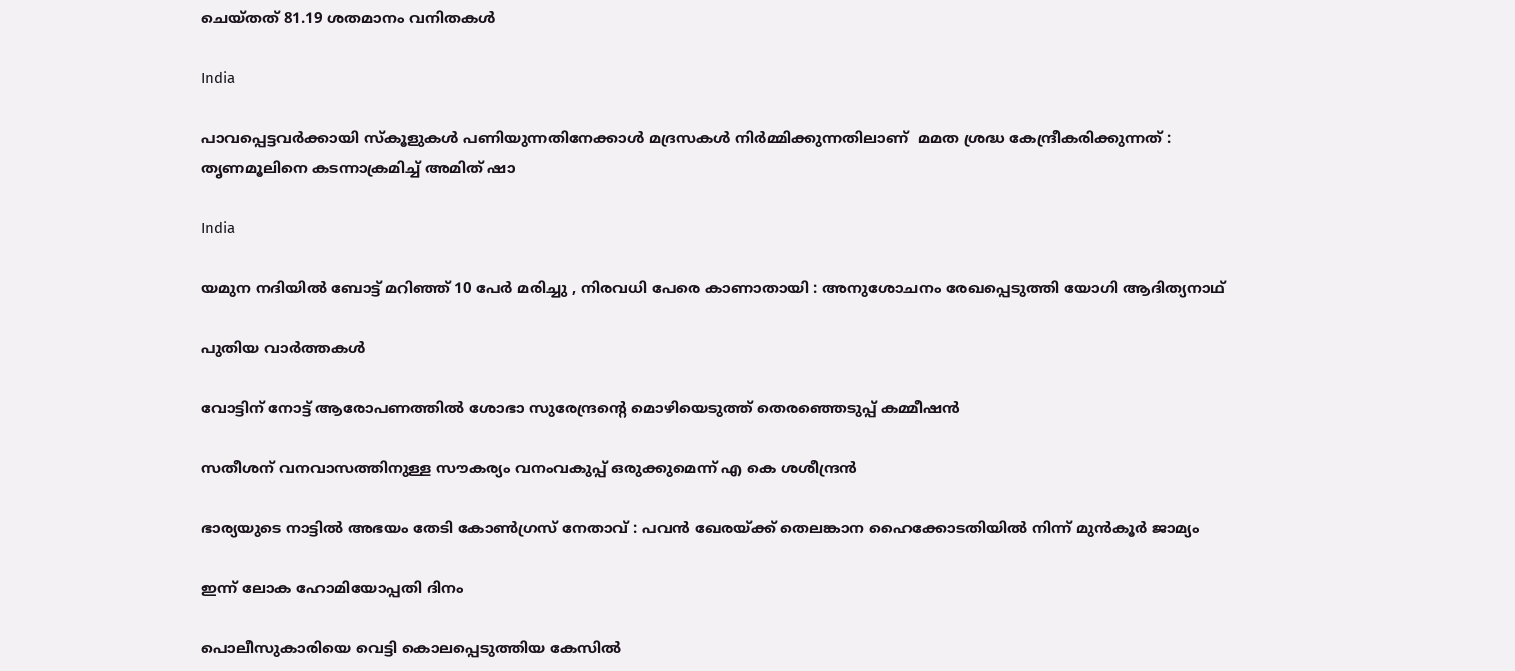ചെയ്തത് 81.19 ശതമാനം വനിതകള്‍

India

പാവപ്പെട്ടവർക്കായി സ്‌കൂളുകൾ പണിയുന്നതിനേക്കാൾ മദ്രസകൾ നിർമ്മിക്കുന്നതിലാണ്  മമത ശ്രദ്ധ കേന്ദ്രീകരിക്കുന്നത് : തൃണമൂലിനെ കടന്നാക്രമിച്ച് അമിത് ഷാ

India

യമുന നദിയിൽ ബോട്ട് മറിഞ്ഞ് 10 പേർ മരിച്ചു , നിരവധി പേരെ കാണാതായി : അനുശോചനം രേഖപ്പെടുത്തി യോഗി ആദിത്യനാഥ്

പുതിയ വാര്‍ത്തകള്‍

വോട്ടിന് നോട്ട് ആരോപണത്തില്‍ ശോഭാ സുരേന്ദ്രന്റെ മൊഴിയെടുത്ത് തെരഞ്ഞെടുപ്പ് കമ്മീഷന്‍

സതീശന് വനവാസത്തിനുള്ള സൗകര്യം വനംവകുപ്പ് ഒരുക്കുമെന്ന് എ കെ ശശീന്ദ്രൻ

ഭാര്യയുടെ നാട്ടിൽ അഭയം തേടി കോൺഗ്രസ് നേതാവ് : പവൻ ഖേരയ്‌ക്ക് തെലങ്കാന ഹൈക്കോടതിയിൽ നിന്ന് മുൻകൂർ ജാമ്യം

ഇന്ന് ലോക ഹോമിയോപ്പതി ദിനം

പൊലീസുകാരിയെ വെട്ടി കൊലപ്പെടുത്തിയ കേസിൽ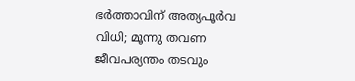ഭർത്താവിന് അത്യപൂർവ വിധി; മൂന്നു തവണ ജീവപര്യന്തം തടവും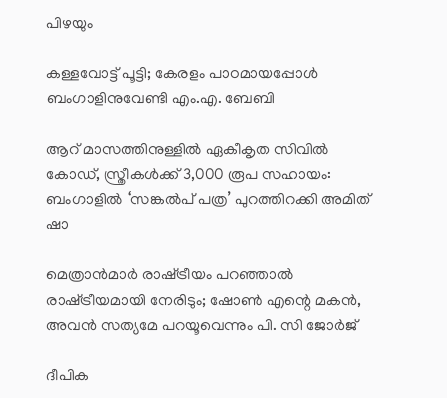പിഴയും

കള്ളവോട്ട് പൂട്ടി; കേരളം പാഠമായപ്പോൾ ബംഗാളിനുവേണ്ടി എം.എ. ബേബി

ആറ് മാസത്തിനുള്ളിൽ ഏകീകൃത സിവിൽ കോഡ്, സ്ത്രീകൾക്ക് 3,000 രൂപ സഹായം: ബംഗാളിൽ ‘സങ്കൽപ് പത്ര’ പുറത്തിറക്കി അമിത് ഷാ

മെത്രാൻമാർ രാഷ്‌ട്രീയം പറഞ്ഞാൽ രാഷ്‌ട്രീയമായി നേരിടും; ഷോൺ എന്റെ മകൻ, അവൻ സത്യമേ പറയൂവെന്നും പി. സി ജോർജ്

ദീപിക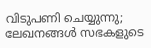വിടുപണി ചെയ്യുന്നു; ലേഖനങ്ങൾ സഭകളുടെ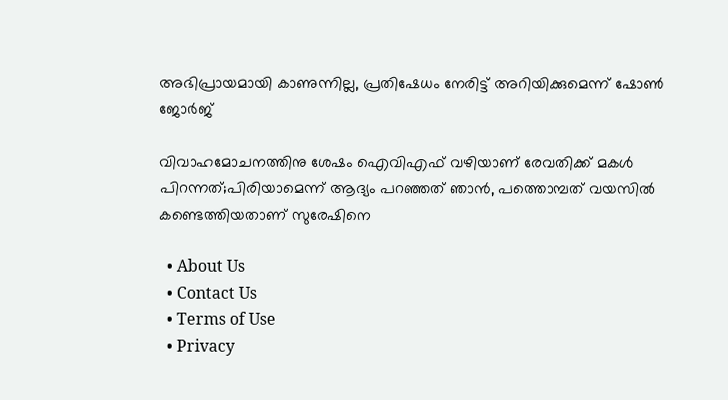അഭിപ്രായമായി കാണുന്നില്ല, പ്രതിഷേധം നേരിട്ട് അറിയിക്കുമെന്ന് ഷോൺ ജോർജ്

വിവാഹമോചനത്തിനു ശേഷം ഐവിഎഫ് വഴിയാണ് രേവതിക്ക് മകൾ പിറന്നത്;പിരിയാമെന്ന് ആദ്യം പറഞ്ഞത് ഞാൻ, പത്തൊമ്പത് വയസിൽ കണ്ടെത്തിയതാണ് സുരേഷിനെ

  • About Us
  • Contact Us
  • Terms of Use
  • Privacy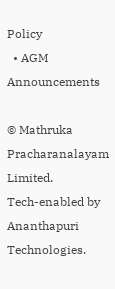Policy
  • AGM Announcements

© Mathruka Pracharanalayam Limited.
Tech-enabled by Ananthapuri Technologies.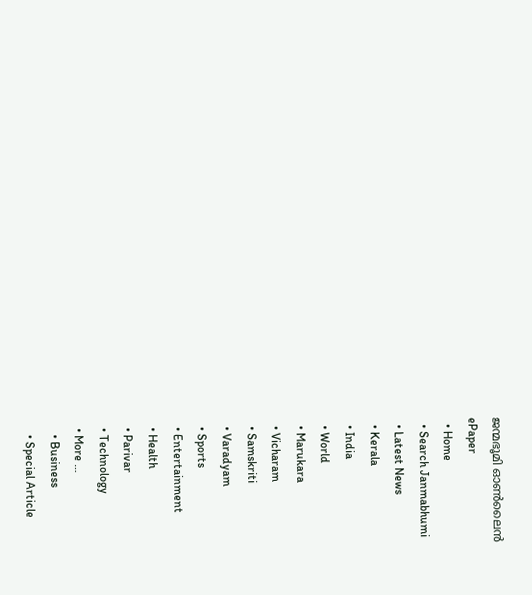ജന്മഭൂമി ഓണ്‍ലൈന്‍
ePaper
  • Home
  • Search Janmabhumi
  • Latest News
  • Kerala
  • India
  • World
  • Marukara
  • Vicharam
  • Samskriti
  • Varadyam
  • Sports
  • Entertainment
  • Health
  • Parivar
  • Technology
  • More …
    • Business
    • Special Article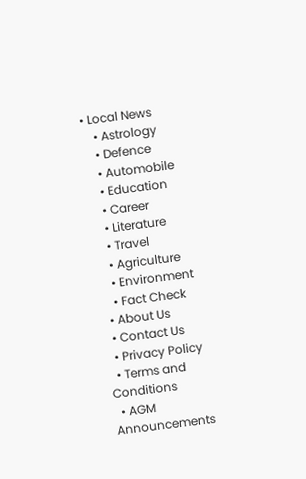• Local News
    • Astrology
    • Defence
    • Automobile
    • Education
    • Career
    • Literature
    • Travel
    • Agriculture
    • Environment
    • Fact Check
  • About Us
  • Contact Us
  • Privacy Policy
  • Terms and Conditions
  • AGM Announcements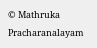© Mathruka Pracharanalayam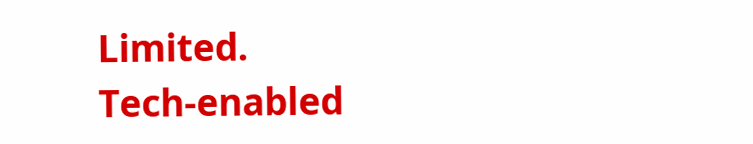Limited.
Tech-enabled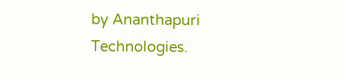by Ananthapuri Technologies.